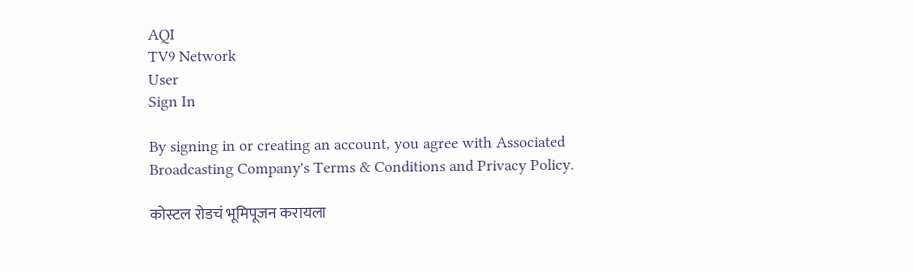AQI
TV9 Network
User
Sign In

By signing in or creating an account, you agree with Associated Broadcasting Company's Terms & Conditions and Privacy Policy.

कोस्टल रोडचं भूमिपूजन करायला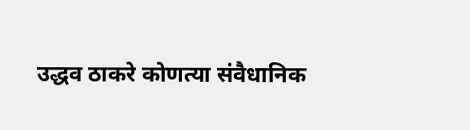उद्धव ठाकरे कोणत्या संवैधानिक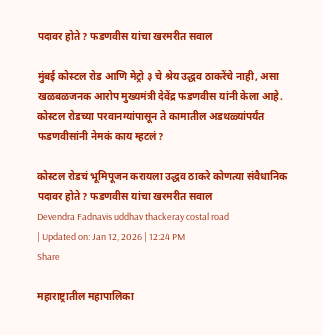पदावर होते? फडणवीस यांचा खरमरीत सवाल

मुंबई कोस्टल रोड आणि मेट्रो ३ चे श्रेय उद्धव ठाकरेंचे नाही, असा खळबळजनक आरोप मुख्यमंत्री देवेंद्र फडणवीस यांनी केला आहे. कोस्टल रोडच्या परवानग्यांपासून ते कामातील अडथळ्यांपर्यंत फडणवीसांनी नेमकं काय म्हटलं?

कोस्टल रोडचं भूमिपूजन करायला उद्धव ठाकरे कोणत्या संवैधानिक पदावर होते? फडणवीस यांचा खरमरीत सवाल
Devendra Fadnavis uddhav thackeray costal road
| Updated on: Jan 12, 2026 | 12:24 PM
Share

महाराष्ट्रातील महापालिका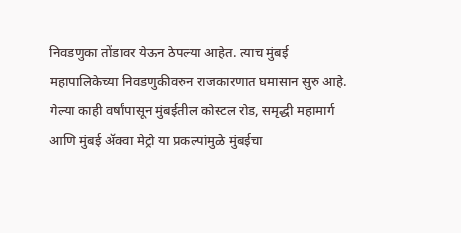निवडणुका तोंडावर येऊन ठेपल्या आहेत. त्याच मुंबई महापालिकेच्या निवडणुकीवरुन राजकारणात घमासान सुरु आहे. गेल्या काही वर्षांपासून मुंबईतील कोस्टल रोड, समृद्धी महामार्ग आणि मुंबई ॲक्वा मेट्रो या प्रकल्पांमुळे मुंबईचा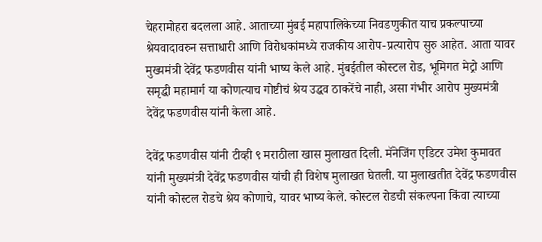चेहरामोहरा बदलला आहे. आताच्या मुंबई महापालिकेच्या निवडणुकीत याच प्रकल्पाच्या श्रेयवादावरुन सत्ताधारी आणि विरोधकांमध्ये राजकीय आरोप-प्रत्यारोप सुरु आहेत. आता यावर मुख्यमंत्री देवेंद्र फडणवीस यांनी भाष्य केले आहे. मुंबईतील कोस्टल रोड, भूमिगत मेट्रो आणि समृद्धी महामार्ग या कोणत्याच गोष्टीचं श्रेय उद्धव ठाकरेंचे नाही, असा गंभीर आरोप मुख्यमंत्री देवेंद्र फडणवीस यांनी केला आहे.

देवेंद्र फडणवीस यांनी टीव्ही ९ मराठीला खास मुलाखत दिली. मॅनेजिंग एडिटर उमेश कुमावत यांनी मुख्यमंत्री देवेंद्र फडणवीस यांची ही विशेष मुलाखत घेतली. या मुलाखतीत देवेंद्र फडणवीस यांनी कोस्टल रोडचे श्रेय कोणाचे, यावर भाष्य केले. कोस्टल रोडची संकल्पना किंवा त्याच्या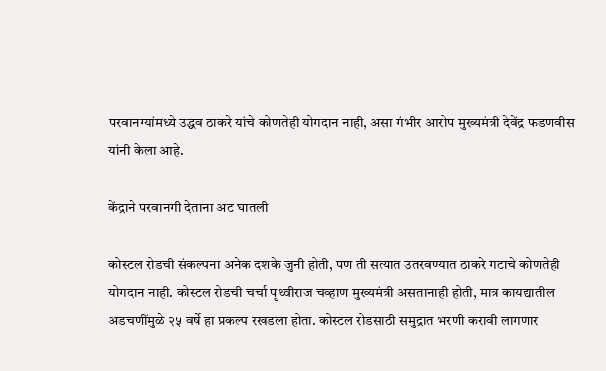परवानग्यांमध्ये उद्धव ठाकरे यांचे कोणतेही योगदान नाही, असा गंभीर आरोप मुख्यमंत्री देवेंद्र फडणवीस यांनी केला आहे.

केंद्राने परवानगी देताना अट घातली

कोस्टल रोडची संकल्पना अनेक दशके जुनी होती, पण ती सत्यात उतरवण्यात ठाकरे गटाचे कोणतेही योगदान नाही. कोस्टल रोडची चर्चा पृथ्वीराज चव्हाण मुख्यमंत्री असतानाही होती, मात्र कायद्यातील अडचणींमुळे २५ वर्षे हा प्रकल्प रखडला होता. कोस्टल रोडसाठी समुद्रात भरणी करावी लागणार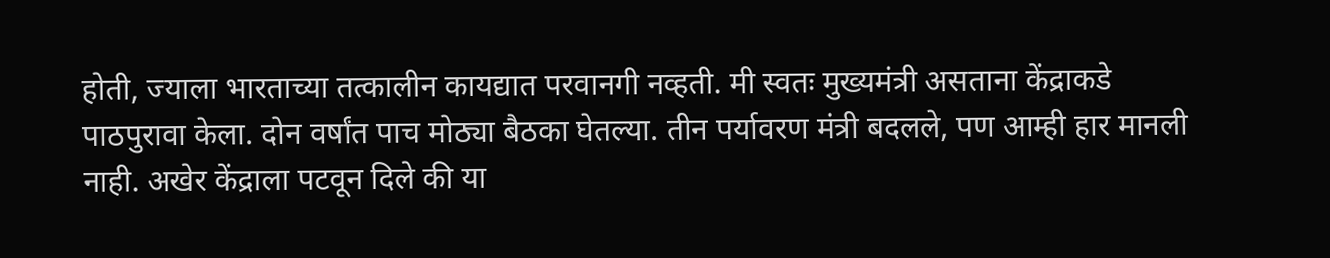होती, ज्याला भारताच्या तत्कालीन कायद्यात परवानगी नव्हती. मी स्वतः मुख्यमंत्री असताना केंद्राकडे पाठपुरावा केला. दोन वर्षांत पाच मोठ्या बैठका घेतल्या. तीन पर्यावरण मंत्री बदलले, पण आम्ही हार मानली नाही. अखेर केंद्राला पटवून दिले की या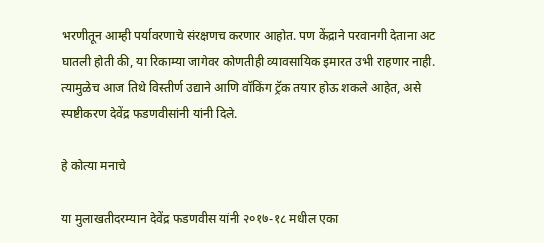भरणीतून आम्ही पर्यावरणाचे संरक्षणच करणार आहोत. पण केंद्राने परवानगी देताना अट घातली होती की, या रिकाम्या जागेवर कोणतीही व्यावसायिक इमारत उभी राहणार नाही. त्यामुळेच आज तिथे विस्तीर्ण उद्याने आणि वॉकिंग ट्रॅक तयार होऊ शकले आहेत, असे स्पष्टीकरण देवेंद्र फडणवीसांनी यांनी दिले.

हे कोत्या मनाचे

या मुलाखतीदरम्यान देवेंद्र फडणवीस यांनी २०१७-१८ मधील एका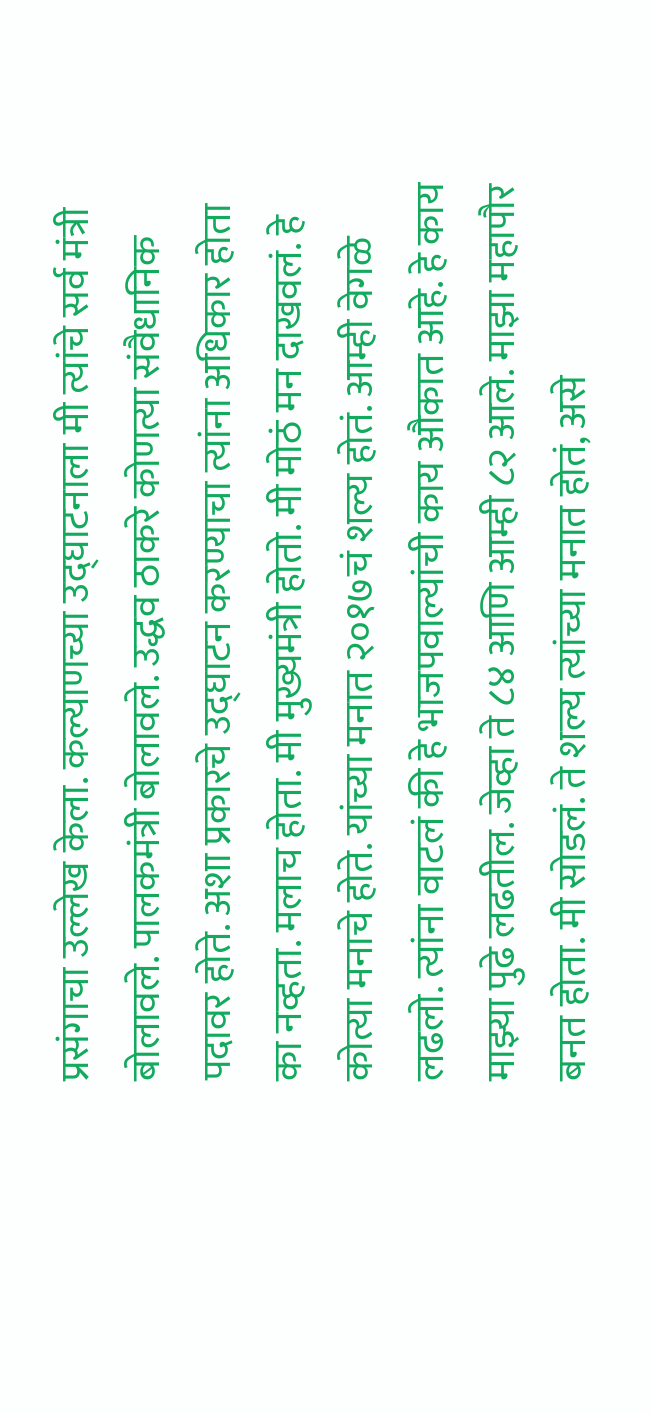प्रसंगाचा उल्लेख केला. कल्याणच्या उद्घाटनाला मी त्यांचे सर्व मंत्री बोलावले. पालकमंत्री बोलावले. उद्धव ठाकरे कोणत्या संवैधानिक पदावर होते. अशा प्रकारचे उद्घाटन करण्याचा त्यांना अधिकार होता का नव्हता. मलाच होता. मी मुख्यमंत्री होतो. मी मोठं मन दाखवलं. हे कोत्या मनाचे होते. यांच्या मनात २०१७चं शल्य होतं. आम्ही वेगळे लढलो. त्यांना वाटलं की हे भाजपवाल्यांची काय औकात आहे. हे काय माझ्या पुढे लढतील. जेव्हा ते ८४ आणि आम्ही ८२ आले. माझा महापौर बनत होता. मी सोडलं. ते शल्य त्यांच्या मनात होतं, असे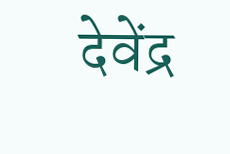देवेंद्र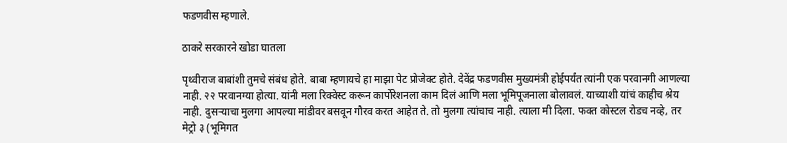फडणवीस म्हणाले.

ठाकरे सरकारने खोडा घातला

पृथ्वीराज बाबांशी तुमचे संबंध होते. बाबा म्हणायचे हा माझा पेट प्रोजेक्ट होते. देवेंद्र फडणवीस मुख्यमंत्री होईपर्यंत त्यांनी एक परवानगी आणल्या नाही. २२ परवानग्या होत्या. यांनी मला रिक्वेस्ट करून कार्पोरेशनला काम दिलं आणि मला भूमिपूजनाला बोलावलं. याच्याशी यांचं काहीच श्रेय नाही. दुसऱ्याचा मुलगा आपल्या मांडीवर बसवून गौरव करत आहेत ते. तो मुलगा त्यांचाच नाही. त्याला मी दिला. फक्त कोस्टल रोडच नव्हे, तर मेट्रो ३ (भूमिगत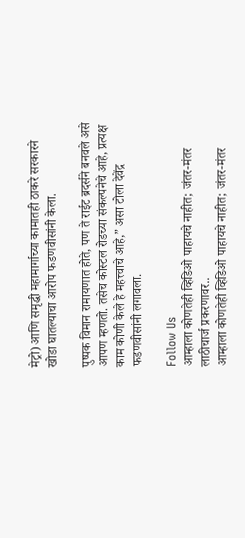मेट्रो) आणि समृद्धी महामार्गाच्या कामातही ठाकरे सरकारने खोडा घातल्याचा आरोप फडणवीसांनी केला.

पुष्पक विमान रामायणात होते, पण ते राईट ब्रदर्सने बनवले असे आपण म्हणतो. तसेच कोस्टल रोडच्या संकल्पनेचे आहे, प्रत्यक्ष काम कोणी केले हे महत्त्वाचे आहे,” असा टोला देवेंद्र फडणवीसांनी लगावला.

Follow Us
आम्हाला कोणतेही व्हिडिओ पाहायचे नाहीत; जंतर-मंतर लाठीचार्ज प्रकरणावर..
आम्हाला कोणतेही व्हिडिओ पाहायचे नाहीत; जंतर-मंतर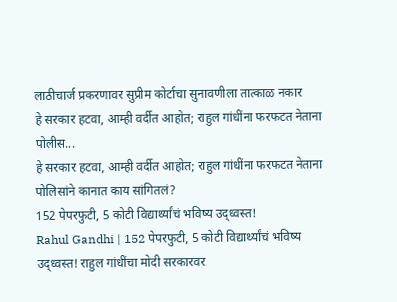लाठीचार्ज प्रकरणावर सुप्रीम कोर्टाचा सुनावणीला तात्काळ नकार
हे सरकार हटवा, आम्ही वर्दीत आहोत; राहुल गांधींना फरफटत नेताना पोलीस...
हे सरकार हटवा, आम्ही वर्दीत आहोत; राहुल गांधींना फरफटत नेताना पोलिसांने कानात काय सांगितलं?
152 पेपरफुटी, 5 कोटी विद्यार्थ्यांचं भविष्य उद्ध्वस्त!
Rahul Gandhi | 152 पेपरफुटी, 5 कोटी विद्यार्थ्यांचं भविष्य उद्ध्वस्त! राहुल गांधींचा मोदी सरकारवर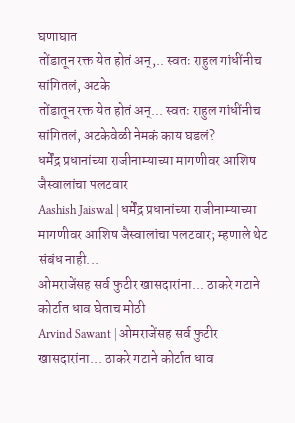घणाघात
तोंडातून रक्त येत होतं अन्,.. स्वतः राहुल गांधींनीच सांगितलं, अटके
तोंडातून रक्त येत होतं अन्... स्वतः राहुल गांधींनीच सांगितलं, अटकेवेळी नेमकं काय घडलं?
धर्मेंद्र प्रधानांच्या राजीनाम्याच्या मागणीवर आशिष जैस्वालांचा पलटवार
Aashish Jaiswal | धर्मेंद्र प्रधानांच्या राजीनाम्याच्या मागणीवर आशिष जैस्वालांचा पलटवार; म्हणाले थेट संबंध नाही...
ओमराजेंसह सर्व फुटीर खासदारांना... ठाकरे गटाने कोर्टात धाव घेताच मोठी
Arvind Sawant | ओमराजेंसह सर्व फुटीर खासदारांना... ठाकरे गटाने कोर्टात धाव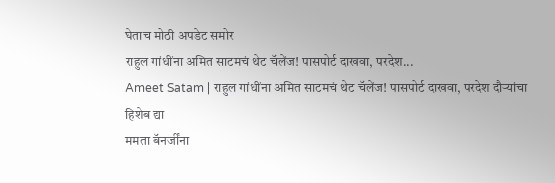घेताच मोठी अपडेट समोर
राहुल गांधींना अमित साटमचं थेट चॅलेंज! पासपोर्ट दाखवा, परदेश...
Ameet Satam | राहुल गांधींना अमित साटमचं थेट चॅलेंज! पासपोर्ट दाखवा, परदेश दौऱ्यांचा हिशेब द्या
ममता बॅनर्जींना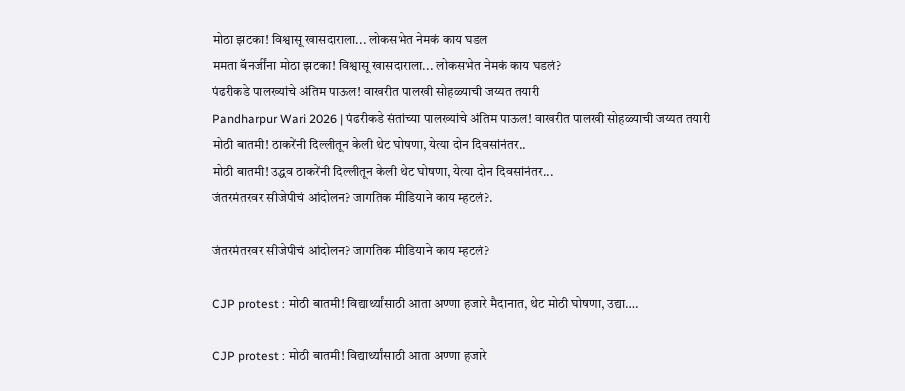मोठा झटका! विश्वासू खासदाराला... लोकसभेत नेमकं काय घडल
ममता बॅनर्जींना मोठा झटका! विश्वासू खासदाराला... लोकसभेत नेमकं काय घडलं?
पंढरीकडे पालख्यांचे अंतिम पाऊल! वाखरीत पालखी सोहळ्याची जय्यत तयारी
Pandharpur Wari 2026 | पंढरीकडे संतांच्या पालख्यांचे अंतिम पाऊल! वाखरीत पालखी सोहळ्याची जय्यत तयारी
मोठी बातमी! ठाकरेंनी दिल्लीतून केली थेट घोषणा, येत्या दोन दिवसांनंतर..
मोठी बातमी! उद्धव ठाकरेंनी दिल्लीतून केली थेट घोषणा, येत्या दोन दिवसांनंतर...
जंतरमंतरवर सीजेपीचं आंदोलन? जागतिक मीडियाने काय म्हटलं?.

जंतरमंतरवर सीजेपीचं आंदोलन? जागतिक मीडियाने काय म्हटलं?

CJP protest : मोठी बातमी! विद्यार्थ्यांसाठी आता अण्णा हजारे मैदानात, थेट मोठी घोषणा, उद्या….

CJP protest : मोठी बातमी! विद्यार्थ्यांसाठी आता अण्णा हजारे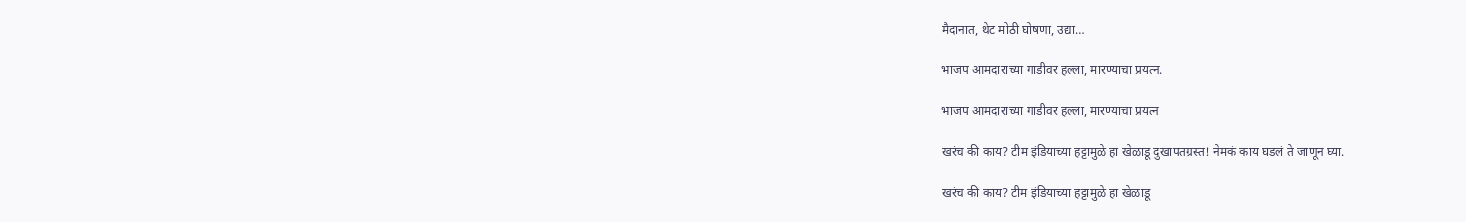मैदानात, थेट मोठी घोषणा, उद्या…

भाजप आमदाराच्या गाडीवर हल्ला, मारण्याचा प्रयत्न.

भाजप आमदाराच्या गाडीवर हल्ला, मारण्याचा प्रयत्न

खरंच की काय? टीम इंडियाच्या हट्टामुळे हा खेळाडू दुखापतग्रस्त! नेमकं काय घडलं ते जाणून घ्या.

खरंच की काय? टीम इंडियाच्या हट्टामुळे हा खेळाडू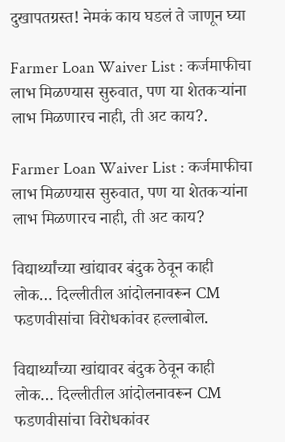दुखापतग्रस्त! नेमकं काय घडलं ते जाणून घ्या

Farmer Loan Waiver List : कर्जमाफीचा लाभ मिळण्यास सुरुवात, पण या शेतकऱ्यांना लाभ मिळणारच नाही, ती अट काय?.

Farmer Loan Waiver List : कर्जमाफीचा लाभ मिळण्यास सुरुवात, पण या शेतकऱ्यांना लाभ मिळणारच नाही, ती अट काय?

विद्यार्थ्यांच्या खांद्यावर बंदुक ठेवून काही लोक… दिल्लीतील आंदोलनावरून CM फडणवीसांचा विरोधकांवर हल्लाबोल.

विद्यार्थ्यांच्या खांद्यावर बंदुक ठेवून काही लोक… दिल्लीतील आंदोलनावरून CM फडणवीसांचा विरोधकांवर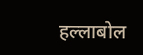हल्लाबोल